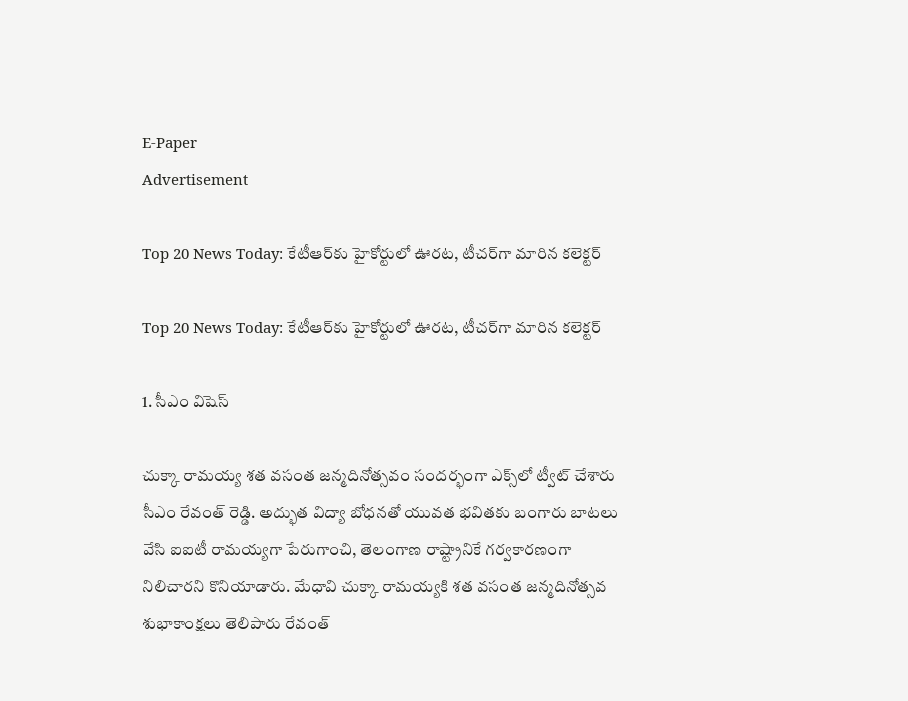E-Paper
Advertisement

Top 20 News Today: కేటీఆర్‌కు హైకోర్టులో ఊరట, టీచర్‌గా మారిన కలెక్టర్

Top 20 News Today: కేటీఆర్‌కు హైకోర్టులో ఊరట, టీచర్‌గా మారిన కలెక్టర్

1. సీఎం విషెస్

చుక్కా రామయ్య శత వసంత జన్మదినోత్సవం సందర్భంగా ఎక్స్‌‌లో ట్వీట్ చేశారు సీఎం రేవంత్ రెడ్డి. అద్భుత విద్యా బోధనతో యువత భవితకు బంగారు బాటలు వేసి ఐఐటీ రామయ్యగా పేరుగాంచి, తెలంగాణ రాష్ట్రానికే గర్వకారణంగా నిలిచారని కొనియాడారు. మేధావి చుక్కా రామయ్యకి శత వసంత జన్మదినోత్సవ శుభాకాంక్షలు తెలిపారు రేవంత్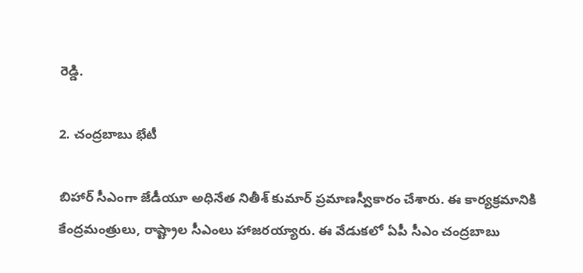రెడ్డి.

2. చంద్రబాబు భేటీ

బిహార్‌ సీఎంగా జేడీయూ అధినేత నితీశ్ కుమార్ ప్రమాణస్వీకారం చేశారు. ఈ కార్యక్రమానికి కేంద్రమంత్రులు, రాష్ట్రాల సీఎంలు హాజరయ్యారు. ఈ వేడుకలో ఏపీ సీఎం చంద్రబాబు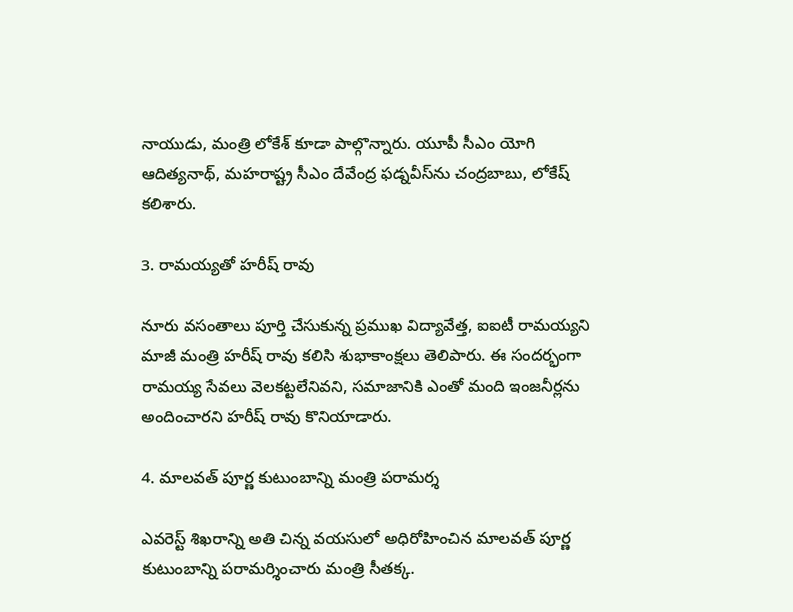నాయుడు, మంత్రి లోకేశ్ కూడా పాల్గొన్నారు. యూపీ సీఎం యోగి ఆదిత్యనాథ్, మహరాష్ట్ర సీఎం దేవేంద్ర ఫడ్నవీస్‌‌ను చంద్రబాబు, లోకేష్ కలిశారు.

3. రామయ్యతో హరీష్ రావు

నూరు వసంతాలు పూర్తి చేసుకున్న ప్రముఖ విద్యావేత్త, ఐఐటీ రామయ్యని మాజీ మంత్రి హరీష్ రావు కలిసి శుభాకాంక్షలు తెలిపారు. ఈ సందర్భంగా రామయ్య సేవలు వెలకట్టలేనివని, సమాజానికి ఎంతో మంది ఇంజనీర్లను అందించారని హరీష్ రావు కొనియాడారు.

4. మాలవత్ పూర్ణ కుటుంబాన్ని మంత్రి పరామర్శ

ఎవరెస్ట్ శిఖరాన్ని అతి చిన్న వయసులో అధిరోహించిన మాలవత్ పూర్ణ కుటుంబాన్ని పరామర్శించారు మంత్రి సీతక్క.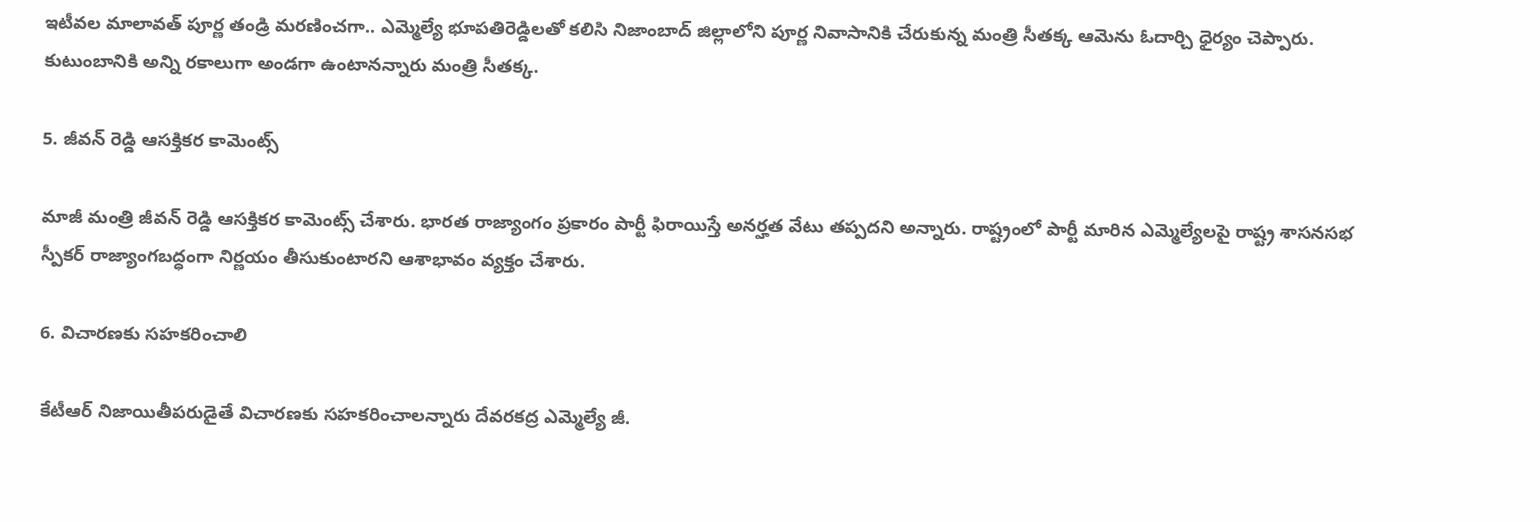ఇటీవల మాలావత్ పూర్ణ తండ్రి మరణించగా.. ఎమ్మెల్యే భూపతిరెడ్డిలతో కలిసి నిజాంబాద్ జిల్లాలోని పూర్ణ నివాసానికి చేరుకున్న మంత్రి సీతక్క ఆమెను ఓదార్చి ధైర్యం చెప్పారు. కుటుంబానికి అన్ని రకాలుగా అండగా ఉంటానన్నారు మంత్రి సీతక్క.

5. జీవన్ రెడ్డి ఆసక్తికర కామెంట్స్

మాజీ మంత్రి జీవన్ రెడ్డి ఆసక్తికర కామెంట్స్ చేశారు. భారత రాజ్యాంగం ప్రకారం పార్టీ ఫిరాయిస్తే అనర్హత వేటు తప్పదని అన్నారు. రాష్ట్రంలో పార్టీ మారిన ఎమ్మెల్యేలపై రాష్ట్ర శాసనసభ స్పీకర్ రాజ్యాంగబద్ధంగా నిర్ణయం తీసుకుంటారని ఆశాభావం వ్యక్తం చేశారు.

6. విచారణకు సహకరించాలి

కేటీఆర్ నిజాయితీపరుడైతే విచారణకు సహకరించాలన్నారు దేవరకద్ర ఎమ్మెల్యే జీ.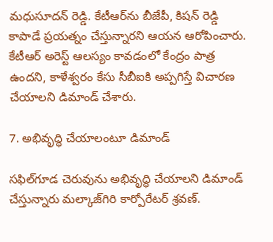మధుసూదన్ రెడ్డి. కేటీఆర్‌ను బీజేపీ, కిషన్ రెడ్డి కాపాడే ప్రయత్నం చేస్తున్నారని ఆయన ఆరోపించారు. కేటీఆర్ అరెస్ట్ ఆలస్యం కావడంలో కేంద్రం పాత్ర ఉందని, కాళేశ్వరం కేసు సీబీఐకి అప్పగిస్తే విచారణ చేయాలని డిమాండ్ చేశారు.

7. అభివృద్ధి చేయాలంటూ డిమాండ్

సఫిల్‌గూడ చెరువును అభివృద్ధి చేయాలని డిమాండ్‌ చేస్తున్నారు మల్కాజ్‌గిరి కార్పోరేటర్‌ శ్రవణ్.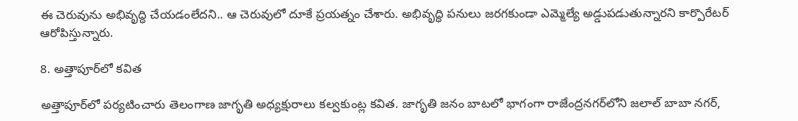ఈ చెరువును అభివృద్ధి చేయడంలేదని.. ఆ చెరువులో దూకే ప్రయత్నం చేశారు. అభివృద్ధి పనులు జరగకుండా ఎమ్మెల్యే అడ్డుపడుతున్నారని కార్పొరేటర్ ఆరోపిస్తున్నారు.

8. అత్తాపూర్‌లో కవిత

అత్తాపూర్‌లో పర్యటించారు తెలంగాణ జాగృతి అధ్యక్షురాలు కల్వకుంట్ల కవిత. జాగృతి జనం బాటలో భాగంగా రాజేంద్రనగర్‌లోని జలాల్ బాబా నగర్,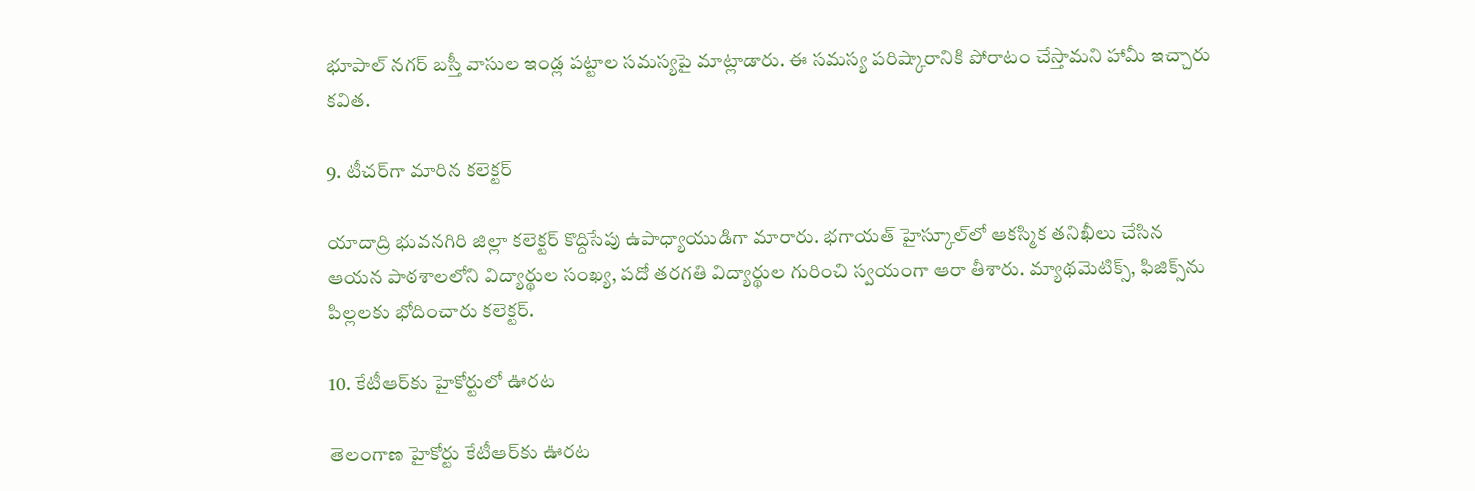భూపాల్ నగర్ బస్తీ వాసుల ఇండ్ల పట్టాల సమస్యపై మాట్లాడారు. ఈ సమస్య పరిష్కారానికి పోరాటం చేస్తామని హామీ ఇచ్చారు కవిత.

9. టీచర్‌గా మారిన కలెక్టర్

యాదాద్రి భువనగిరి జిల్లా కలెక్టర్ కొద్దిసేపు ఉపాధ్యాయుడిగా మారారు. భగాయత్ హైస్కూల్‌లో ఆకస్మిక తనిఖీలు చేసిన ఆయన పాఠశాలలోని విద్యార్థుల సంఖ్య, పదో తరగతి విద్యార్థుల గురించి స్వయంగా ఆరా తీశారు. మ్యాథమెటిక్స్, ఫిజిక్స్‌ను పిల్లలకు భోదించారు కలెక్టర్.

10. కేటీఆర్‌కు హైకోర్టులో ఊరట

తెలంగాణ హైకోర్టు కేటీఆర్‌కు ఊరట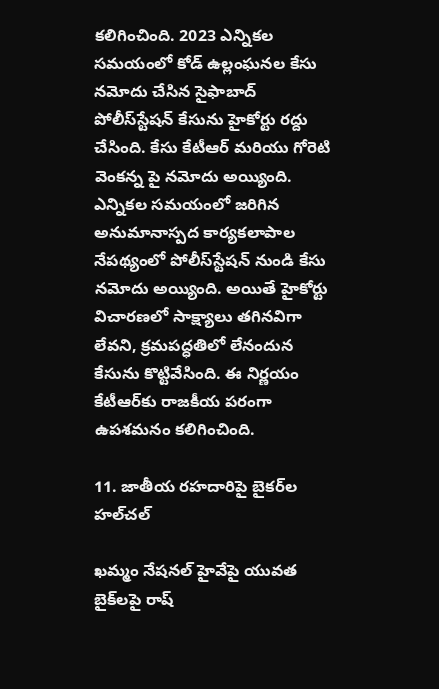కలిగించింది. 2023 ఎన్నికల సమయంలో కోడ్ ఉల్లంఘనల కేసు నమోదు చేసిన సైఫాబాద్ పోలీస్‌స్టేషన్‌ కేసును హైకోర్టు రద్దు చేసింది. కేసు కేటీఆర్ మరియు గోరెటి వెంకన్న పై నమోదు అయ్యింది. ఎన్నికల సమయంలో జరిగిన అనుమానాస్పద కార్యకలాపాల నేపథ్యంలో పోలీస్‌స్టేషన్‌ నుండి కేసు నమోదు అయ్యింది. అయితే హైకోర్టు విచారణలో సాక్ష్యాలు తగినవిగా లేవని, క్రమపద్ధతిలో లేనందున కేసును కొట్టివేసింది. ఈ నిర్ణయం కేటీఆర్‌కు రాజకీయ పరంగా ఉపశమనం కలిగించింది.

11. జాతీయ రహదారిపై బైకర్‌ల హల్‌చల్

ఖమ్మం నేషనల్ హైవేపై యువత బైక్‌లపై రాష్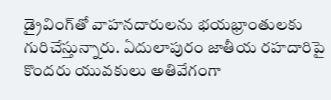డ్రైవింగ్‌తో వాహనదారులను భయభ్రాంతులకు గురిచేస్తున్నారు. ఏదులాపురం జాతీయ రహదారిపై కొందరు యువకులు అతివేగంగా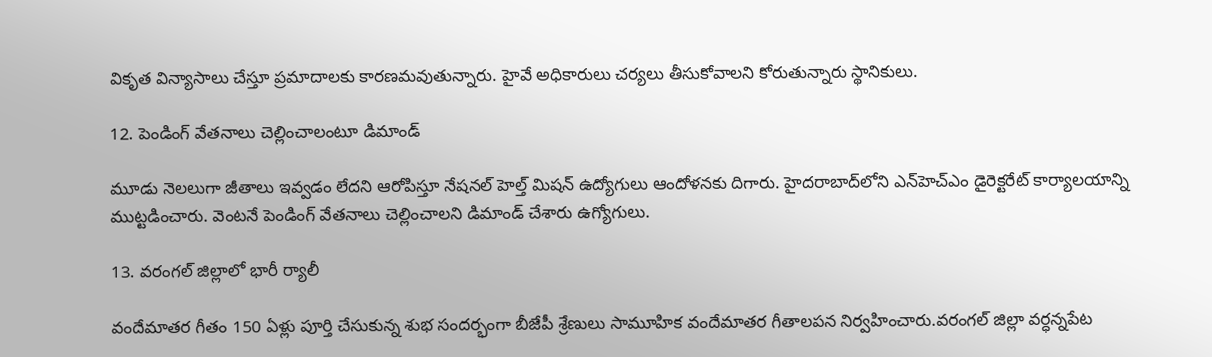వికృత విన్యాసాలు చేస్తూ ప్రమాదాలకు కారణమవుతున్నారు. హైవే అధికారులు చర్యలు తీసుకోవాలని కోరుతున్నారు స్థానికులు.

12. పెండింగ్ వేతనాలు చెల్లించాలంటూ డిమాండ్

మూడు నెలలుగా జీతాలు ఇవ్వడం లేదని ఆరోపిస్తూ నేషనల్ హెల్త్ మిషన్ ఉద్యోగులు ఆందోళనకు దిగారు. హైదరాబాద్‌లోని ఎన్‌హెచ్‌ఎం డైరెక్టరేట్ కార్యాలయాన్ని ముట్టడించారు. వెంటనే పెండింగ్‌ వేతనాలు చెల్లించాలని డిమాండ్‌ చేశారు ఉగ్యోగులు.

13. వరంగల్ జిల్లాలో భారీ ర్యాలీ

వందేమాతర గీతం 150 ఏళ్లు పూర్తి చేసుకున్న శుభ సందర్భంగా బీజేపీ శ్రేణులు సామూహిక వందేమాతర గీతాలపన నిర్వహించారు.వరంగల్ జిల్లా వర్ధన్నపేట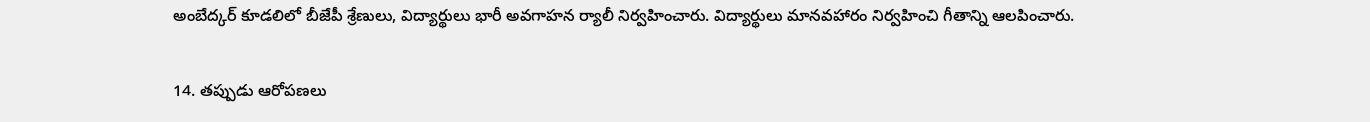అంబేద్కర్ కూడలిలో బీజేపీ శ్రేణులు, విద్యార్థులు భారీ అవగాహన ర్యాలీ నిర్వహించారు. విద్యార్థులు మానవహారం నిర్వహించి గీతాన్ని ఆలపించారు.

14. తప్పుడు ఆరోపణలు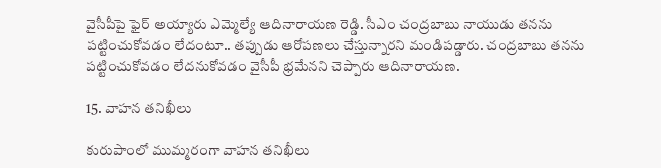వైసీపీపై ఫైర్ అయ్యారు ఎమ్మెల్యే ఆదినారాయణ రెడ్డి. సీఎం చంద్రబాబు నాయుడు తనను పట్టించుకోవడం లేదంటూ.. తప్పుడు ఆరోపణలు చేస్తున్నారని మండిపడ్డారు. చంద్రబాబు తనను పట్టించుకోవడం లేదనుకోవడం వైసీపీ భ్రమేనని చెప్పారు ఆదినారాయణ.

15. వాహన తనిఖీలు

కురుపాంలో ముమ్మరంగా వాహన తనిఖీలు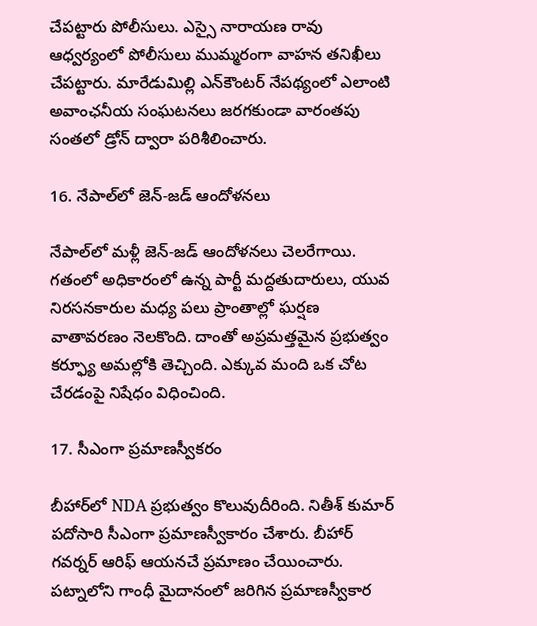చేపట్టారు పోలీసులు. ఎస్సై నారాయణ రావు ఆధ్వర్యంలో పోలీసులు ముమ్మరంగా వాహన తనిఖీలు చేపట్టారు. మారేడుమిల్లి ఎన్‌కౌంటర్ నేపథ్యంలో ఎలాంటి అవాంఛనీయ సంఘటనలు జరగకుండా వారంతపు సంతలో డ్రోన్ ద్వారా పరిశీలించారు.

16. నేపాల్‌లో జెన్-జడ్ ఆందోళనలు

నేపాల్‌లో మళ్లీ జెన్‌-జడ్‌ ఆందోళనలు చెలరేగాయి. గతంలో అధికారంలో ఉన్న పార్టీ మద్దతుదారులు, యువ నిరసనకారుల మధ్య పలు ప్రాంతాల్లో ఘర్షణ వాతావరణం నెలకొంది. దాంతో అప్రమత్తమైన ప్రభుత్వం కర్ఫ్యూ అమల్లోకి తెచ్చింది. ఎక్కువ మంది ఒక చోట చేరడంపై నిషేధం విధించింది.

17. సీఎంగా ప్రమాణస్వీకరం

బీహార్‌లో NDA ప్రభుత్వం కొలువుదీరింది. నితీశ్‌ కుమార్‌ పదోసారి సీఎంగా ప్రమాణస్వీకారం చేశారు. బీహార్ గవర్నర్ ఆరిఫ్ ఆయనచే ప్రమాణం చేయించారు. పట్నాలోని గాంధీ మైదానంలో జరిగిన ప్రమాణస్వీకార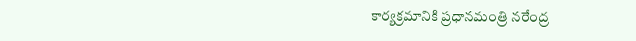కార్యక్రమానికి ప్రధానమంత్రి నరేంద్ర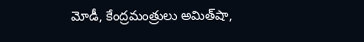మోడీ, కేంద్రమంత్రులు అమిత్‌షా,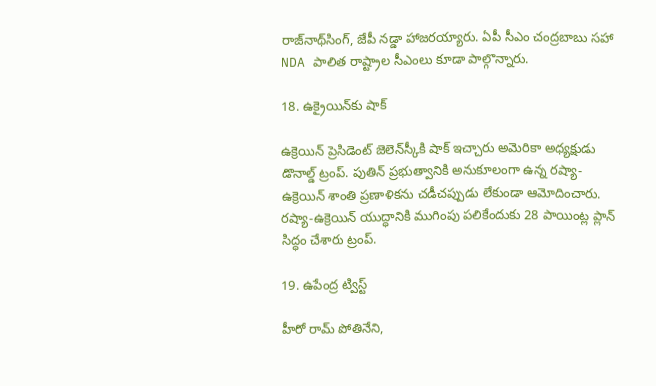రాజ్‌నాథ్‌సింగ్‌, జేపీ నడ్డా హాజరయ్యారు. ఏపీ సీఎం చంద్రబాబు సహా NDA పాలిత రాష్ట్రాల సీఎంలు కూడా పాల్గొన్నారు.

18. ఉక్రైయిన్‌కు షాక్

ఉక్రెయిన్‌ ప్రెసిడెంట్ జెలెన్‌స్కీకి షాక్ ఇచ్చారు అమెరికా అధ్యక్షుడు డొనాల్డ్ ట్రంప్. పుతిన్ ప్రభుత్వానికి అనుకూలంగా ఉన్న రష్యా-ఉక్రెయిన్ శాంతి ప్రణాళికను చడీచప్పుడు లేకుండా ఆమోదించారు. రష్యా-ఉక్రెయిన్ యుద్ధానికి ముగింపు పలికేందుకు 28 పాయింట్ల ప్లాన్‌ సిద్ధం చేశారు ట్రంప్.

19. ఉపేంద్ర ట్విస్ట్

హీరో రామ్ పోతినేని,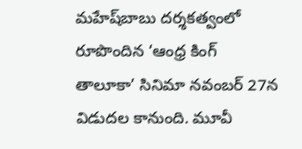మహేష్‌బాబు దర్శకత్వంలో రూపొందిన ‘ఆంధ్ర కింగ్ తాలూకా’ సినిమా నవంబర్ 27న విడుదల కానుంది. మూవీ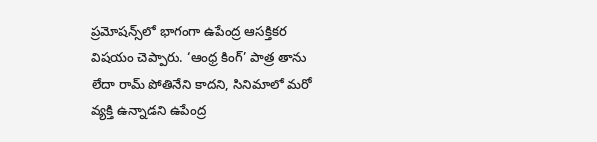ప్రమోషన్స్‌లో భాగంగా ఉపేంద్ర ఆసక్తికర విషయం చెప్పారు. ‘ఆంధ్ర కింగ్’ పాత్ర తాను లేదా రామ్ పోతినేని కాదని, సినిమాలో మరో వ్యక్తి ఉన్నాడని ఉపేంద్ర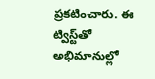ప్రకటించారు. ఈ ట్విస్ట్‌తో అభిమానుల్లో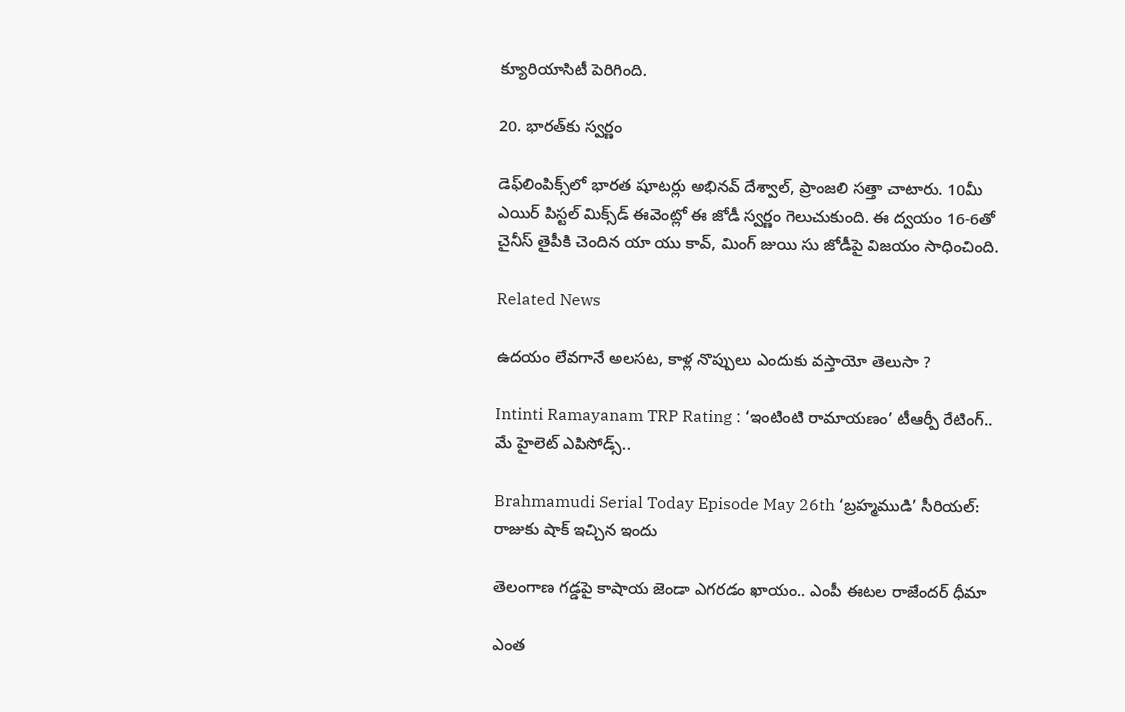క్యూరియాసిటీ పెరిగింది.

20. భారత్‌కు స్వర్ణం

డెఫ్‌లింపిక్స్‌లో భారత షూటర్లు అభినవ్‌ దేశ్వాల్, ప్రాంజలి సత్తా చాటారు. 10మీ ఎయిర్‌ పిస్టల్‌ మిక్స్‌డ్‌ ఈవెంట్లో ఈ జోడీ స్వర్ణం గెలుచుకుంది. ఈ ద్వయం 16-6తో చైనీస్‌ తైపీకి చెందిన యా యు కావ్, మింగ్‌ జుయి సు జోడీపై విజయం సాధించింది.

Related News

ఉదయం లేవగానే అలసట, కాళ్ల నొప్పులు ఎందుకు వస్తాయో తెలుసా ?

Intinti Ramayanam TRP Rating : ‘ఇంటింటి రామాయణం’ టీఆర్పీ రేటింగ్.. మే హైలెట్ ఎపిసోడ్స్..

Brahmamudi Serial Today Episode May 26th ‘బ్రహ్మముడి’ సీరియల్‌:  రాజుకు షాక్ ఇచ్చిన ఇందు

తెలంగాణ గడ్డపై కాషాయ జెండా ఎగరడం ఖాయం.. ఎంపీ ఈటల రాజేందర్ ధీమా

ఎంత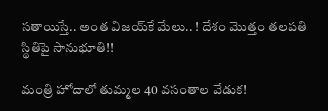స‌తాయిస్తే.. అంత విజ‌య్‌కే మేలు.. ! దేశం మొత్తం త‌ల‌ప‌తి స్థితిపై సానుభూతి!!

మంత్రి హోదాలో తుమ్మల 40 వసంతాల వేడుక!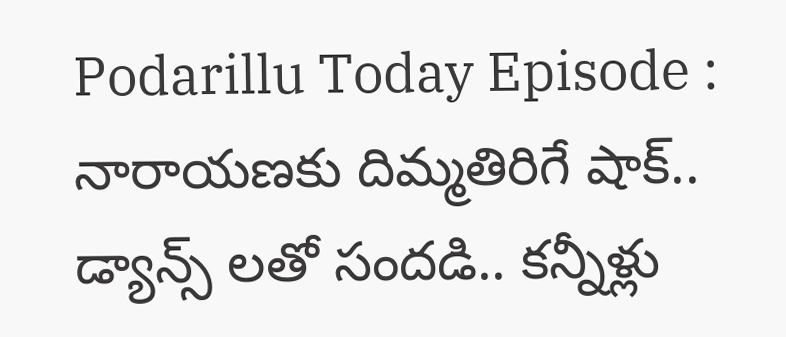Podarillu Today Episode : నారాయణకు దిమ్మతిరిగే షాక్.. డ్యాన్స్ లతో సందడి.. కన్నీళ్లు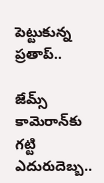పెట్టుకున్న ప్రతాప్..

జేమ్స్ కామెరాన్‌కు గట్టి ఎదురుదెబ్బ..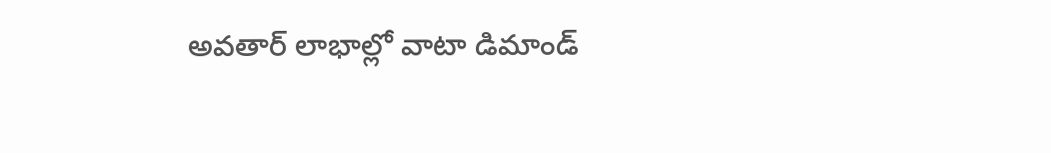అవతార్ లాభాల్లో వాటా డిమాండ్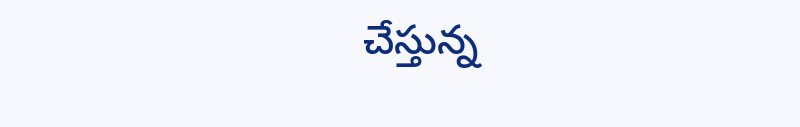చేస్తున్న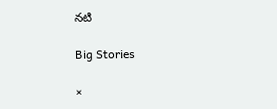నటి

Big Stories

×